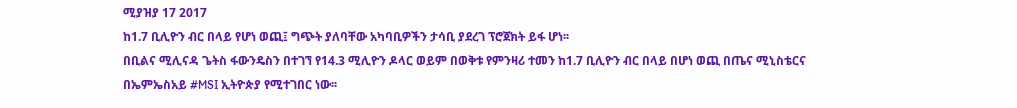ሚያዝያ 17 2017
ከ1.7 ቢሊዮን ብር በላይ የሆነ ወጪ፤ ግጭት ያለባቸው አካባቢዎችን ታሳቢ ያደረገ ፕሮጀክት ይፋ ሆነ፡፡
በቢልና ሚሊናዳ ጌትስ ፋውንዴስን በተገኘ የ14.3 ሚሊዮን ዶላር ወይም በወቅቱ የምንዛሪ ተመን ከ1.7 ቢሊዮን ብር በላይ በሆነ ወጪ በጤና ሚኒስቴርና በኤምኤስአይ #MSI ኢትዮጵያ የሚተገበር ነው፡፡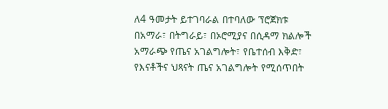ለ4 ዓመታት ይተገባራል በተባለው ፕሮጀክቱ በአማራ፣ በትግራይ፣ በኦሮሚያና በሲዳማ ክልሎች አማራጭ የጤና አገልግሎት፣ የቤተሰብ እቅድ፣ የእናቶችና ህጻናት ጤና አገልግሎት የሚሰጥበት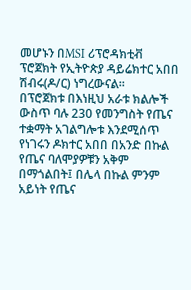መሆኑን በMSI ሪፕሮዳክቲቭ ፕሮጀክት የኢትዮጵያ ዳይሬክተር አበበ ሽብሩ(ዶ/ር) ነግረውናል፡፡
በፕሮጀክቱ በእነዚህ አራቱ ክልሎች ውስጥ ባሉ 230 የመንግስት የጤና ተቋማት አገልግሎቱ እንደሚሰጥ የነገሩን ዶክተር አበበ በአንድ በኩል የጤና ባለሞያዎቹን አቅም በማጎልበት፤ በሌላ በኩል ምንም አይነት የጤና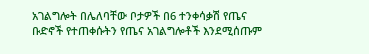አገልግሎት በሌለባቸው ቦታዎች በ6 ተንቀሳቃሽ የጤና ቡድኖች የተጠቀሱትን የጤና አገልግሎቶች እንደሚሰጡም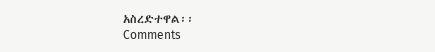አስረድተዋል፡፡
Comments